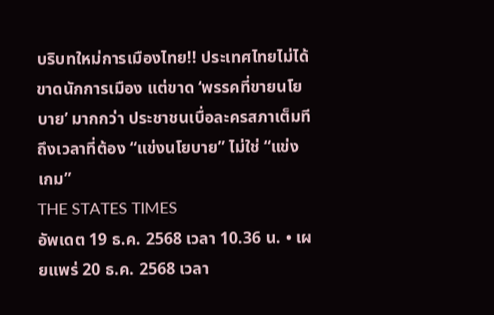บริบทใหม่การเมืองไทย!! ประเทศไทยไม่ได้ขาดนักการเมือง แต่ขาด ‘พรรคที่ขายนโยบาย’ มากกว่า ประชาชนเบื่อละครสภาเต็มที ถึงเวลาที่ต้อง “แข่งนโยบาย” ไม่ใช่ “แข่งเกม”
THE STATES TIMES
อัพเดต 19 ธ.ค. 2568 เวลา 10.36 น. • เผยแพร่ 20 ธ.ค. 2568 เวลา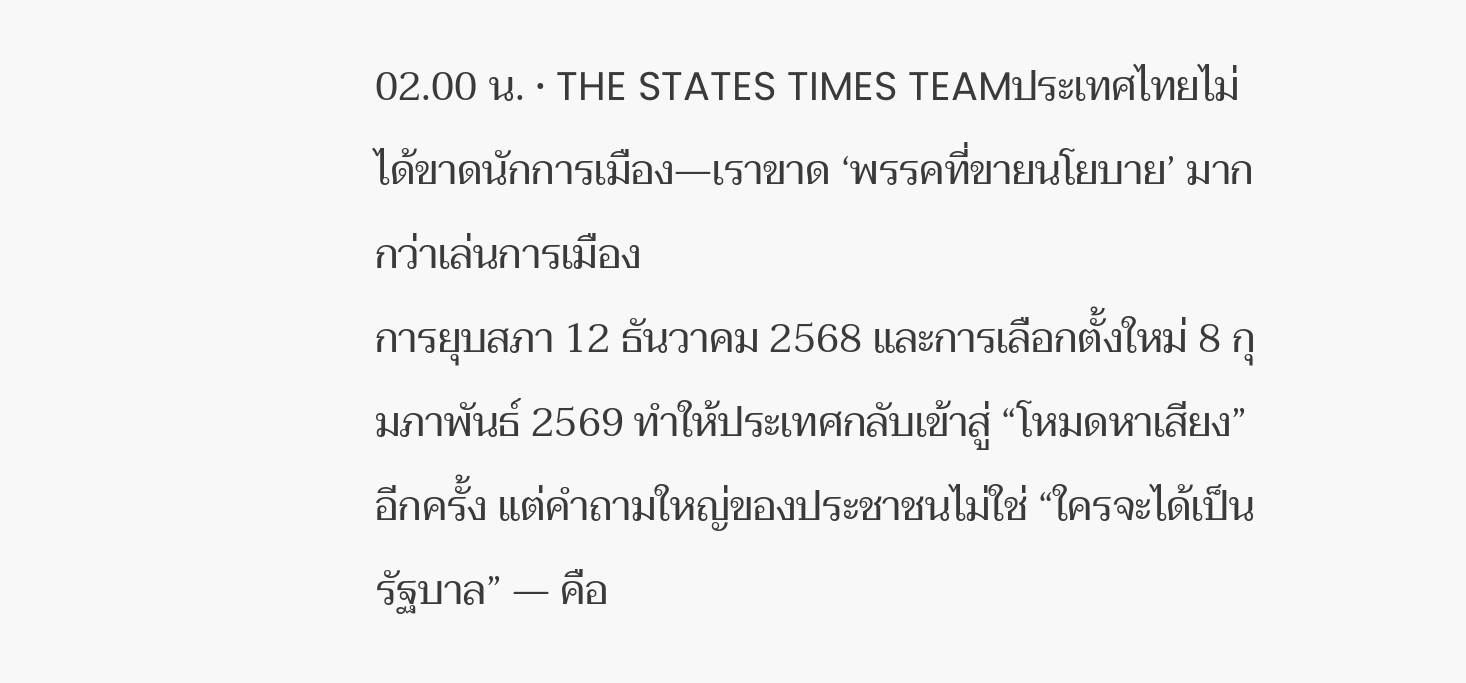02.00 น. • THE STATES TIMES TEAMประเทศไทยไม่ได้ขาดนักการเมือง—เราขาด ‘พรรคที่ขายนโยบาย’ มากกว่าเล่นการเมือง
การยุบสภา 12 ธันวาคม 2568 และการเลือกตั้งใหม่ 8 กุมภาพันธ์ 2569 ทำให้ประเทศกลับเข้าสู่ “โหมดหาเสียง” อีกครั้ง แต่คำถามใหญ่ของประชาชนไม่ใช่ “ใครจะได้เป็นรัฐบาล” — คือ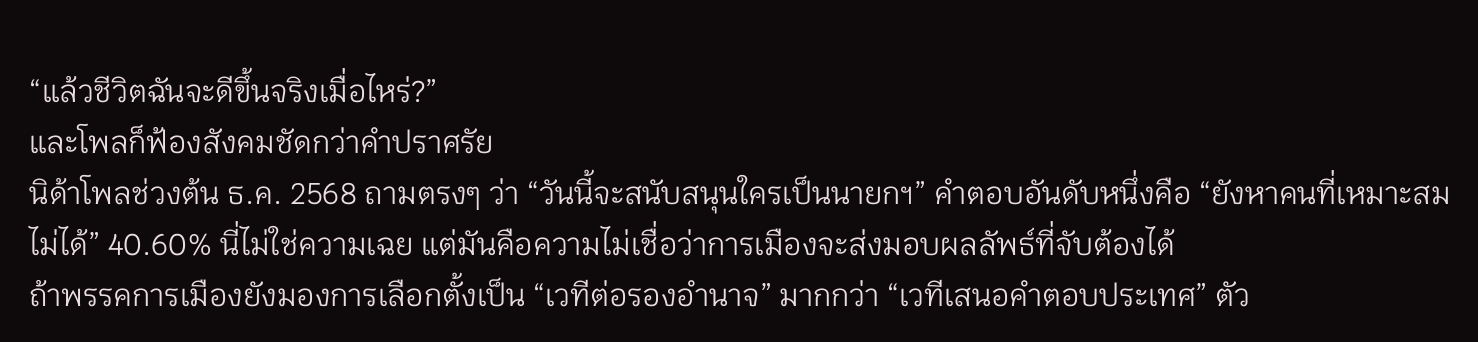“แล้วชีวิตฉันจะดีขึ้นจริงเมื่อไหร่?”
และโพลก็ฟ้องสังคมชัดกว่าคำปราศรัย
นิด้าโพลช่วงต้น ธ.ค. 2568 ถามตรงๆ ว่า “วันนี้จะสนับสนุนใครเป็นนายกฯ” คำตอบอันดับหนึ่งคือ “ยังหาคนที่เหมาะสมไม่ได้” 40.60% นี่ไม่ใช่ความเฉย แต่มันคือความไม่เชื่อว่าการเมืองจะส่งมอบผลลัพธ์ที่จับต้องได้
ถ้าพรรคการเมืองยังมองการเลือกตั้งเป็น “เวทีต่อรองอำนาจ” มากกว่า “เวทีเสนอคำตอบประเทศ” ตัว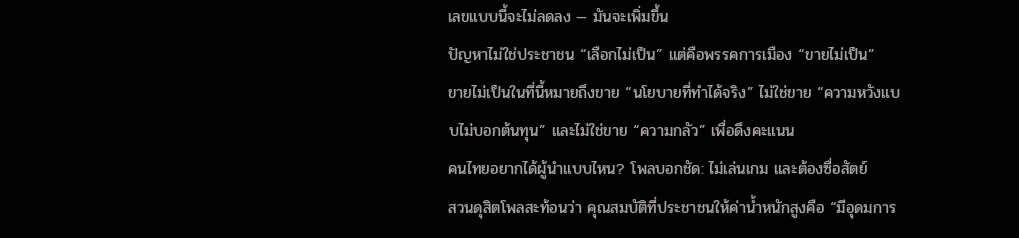เลขแบบนี้จะไม่ลดลง — มันจะเพิ่มขึ้น
ปัญหาไม่ใช่ประชาชน “เลือกไม่เป็น” แต่คือพรรคการเมือง “ขายไม่เป็น”
ขายไม่เป็นในที่นี้หมายถึงขาย “นโยบายที่ทำได้จริง” ไม่ใช่ขาย “ความหวังแบบไม่บอกต้นทุน” และไม่ใช่ขาย “ความกลัว” เพื่อดึงคะแนน
คนไทยอยากได้ผู้นำแบบไหน? โพลบอกชัด: ไม่เล่นเกม และต้องซื่อสัตย์
สวนดุสิตโพลสะท้อนว่า คุณสมบัติที่ประชาชนให้ค่าน้ำหนักสูงคือ “มีอุดมการ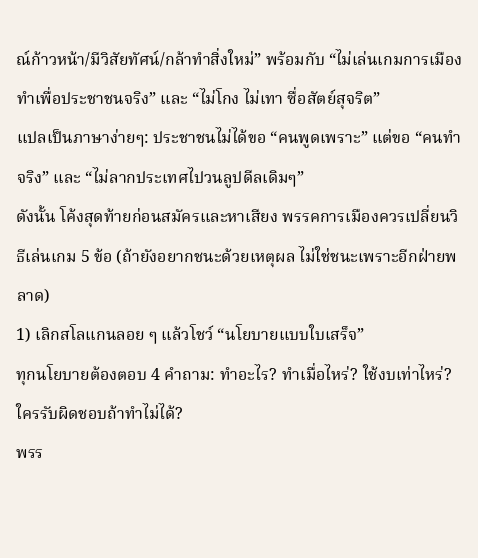ณ์ก้าวหน้า/มีวิสัยทัศน์/กล้าทำสิ่งใหม่” พร้อมกับ “ไม่เล่นเกมการเมือง ทำเพื่อประชาชนจริง” และ “ไม่โกง ไม่เทา ซื่อสัตย์สุจริต”
แปลเป็นภาษาง่ายๆ: ประชาชนไม่ได้ขอ “คนพูดเพราะ” แต่ขอ “คนทำจริง” และ “ไม่ลากประเทศไปวนลูปดีลเดิมๆ”
ดังนั้น โค้งสุดท้ายก่อนสมัครและหาเสียง พรรคการเมืองควรเปลี่ยนวิธีเล่นเกม 5 ข้อ (ถ้ายังอยากชนะด้วยเหตุผล ไม่ใช่ชนะเพราะอีกฝ่ายพลาด)
1) เลิกสโลแกนลอย ๆ แล้วโชว์ “นโยบายแบบใบเสร็จ”
ทุกนโยบายต้องตอบ 4 คำถาม: ทำอะไร? ทำเมื่อไหร่? ใช้งบเท่าไหร่? ใครรับผิดชอบถ้าทำไม่ได้?
พรร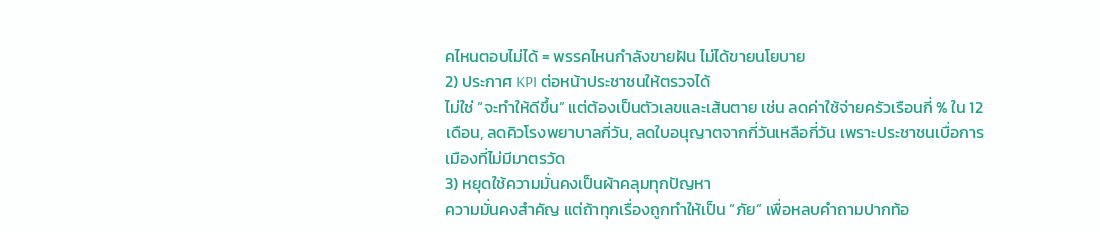คไหนตอบไม่ได้ = พรรคไหนกำลังขายฝัน ไม่ได้ขายนโยบาย
2) ประกาศ KPI ต่อหน้าประชาชนให้ตรวจได้
ไม่ใช่ “จะทำให้ดีขึ้น” แต่ต้องเป็นตัวเลขและเส้นตาย เช่น ลดค่าใช้จ่ายครัวเรือนกี่ % ใน 12 เดือน, ลดคิวโรงพยาบาลกี่วัน, ลดใบอนุญาตจากกี่วันเหลือกี่วัน เพราะประชาชนเบื่อการเมืองที่ไม่มีมาตรวัด
3) หยุดใช้ความมั่นคงเป็นผ้าคลุมทุกปัญหา
ความมั่นคงสำคัญ แต่ถ้าทุกเรื่องถูกทำให้เป็น “ภัย” เพื่อหลบคำถามปากท้อ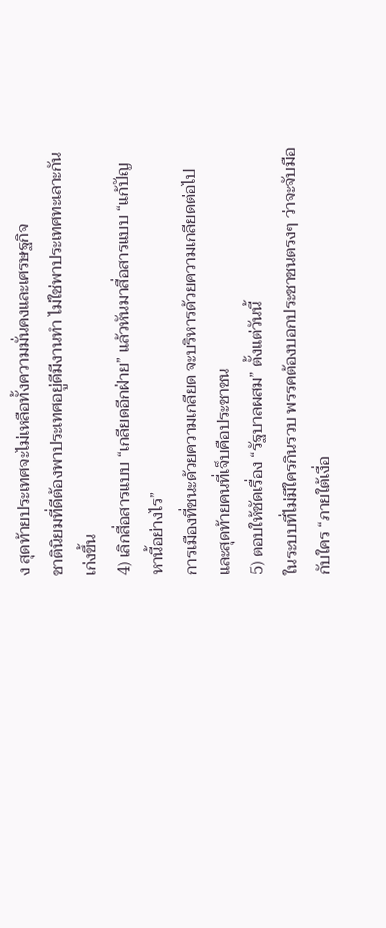ง สุดท้ายประเทศจะไม่เหลือทั้งความมั่นคงและเศรษฐกิจ
ชาตินิยมที่ดีต้องพาประเทศอยู่ดีมีงานทำ ไม่ใช่พาประเทศทะเลาะกันเก่งขึ้น
4) เลิกสื่อสารแบบ “เกลียดอีกฝ่าย” แล้วหันมาสื่อสารแบบ “แก้ปัญหานี้อย่างไร”
การเมืองที่ชนะด้วยความเกลียด จะบริหารด้วยความเกลียดต่อไป และสุดท้ายคนที่เจ็บคือประชาชน
5) ตอบให้ชัดเรื่อง “รัฐบาลผสม” ตั้งแต่วันนี้
ในระบบที่ไม่มีใครกินรวบ พรรคต้องบอกประชาชนตรงๆ ว่าจะจับมือกับใคร “ภายใต้เงื่อ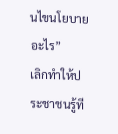นไขนโยบายอะไร”
เลิกทำให้ประชาชนรู้ที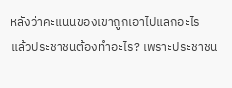หลังว่าคะแนนของเขาถูกเอาไปแลกอะไร
แล้วประชาชนต้องทำอะไร? เพราะประชาชน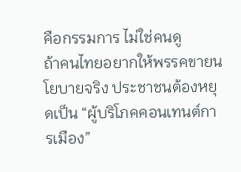คือกรรมการ ไม่ใช่คนดู
ถ้าคนไทยอยากให้พรรคขายนโยบายจริง ประชาชนต้องหยุดเป็น “ผู้บริโภคคอนเทนต์การเมือง”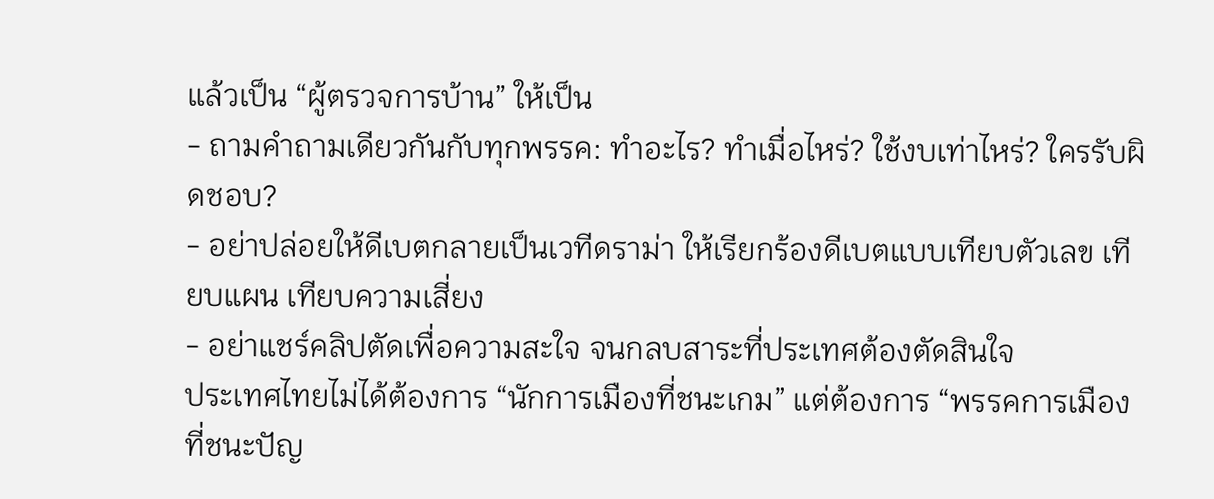แล้วเป็น “ผู้ตรวจการบ้าน” ให้เป็น
- ถามคำถามเดียวกันกับทุกพรรค: ทำอะไร? ทำเมื่อไหร่? ใช้งบเท่าไหร่? ใครรับผิดชอบ?
- อย่าปล่อยให้ดีเบตกลายเป็นเวทีดราม่า ให้เรียกร้องดีเบตแบบเทียบตัวเลข เทียบแผน เทียบความเสี่ยง
- อย่าแชร์คลิปตัดเพื่อความสะใจ จนกลบสาระที่ประเทศต้องตัดสินใจ
ประเทศไทยไม่ได้ต้องการ “นักการเมืองที่ชนะเกม” แต่ต้องการ “พรรคการเมืองที่ชนะปัญ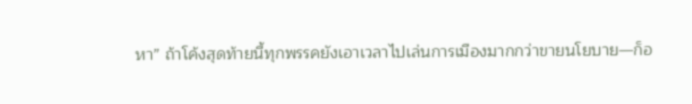หา” ถ้าโค้งสุดท้ายนี้ทุกพรรคยังเอาเวลาไปเล่นการเมืองมากกว่าขายนโยบาย—ก็อ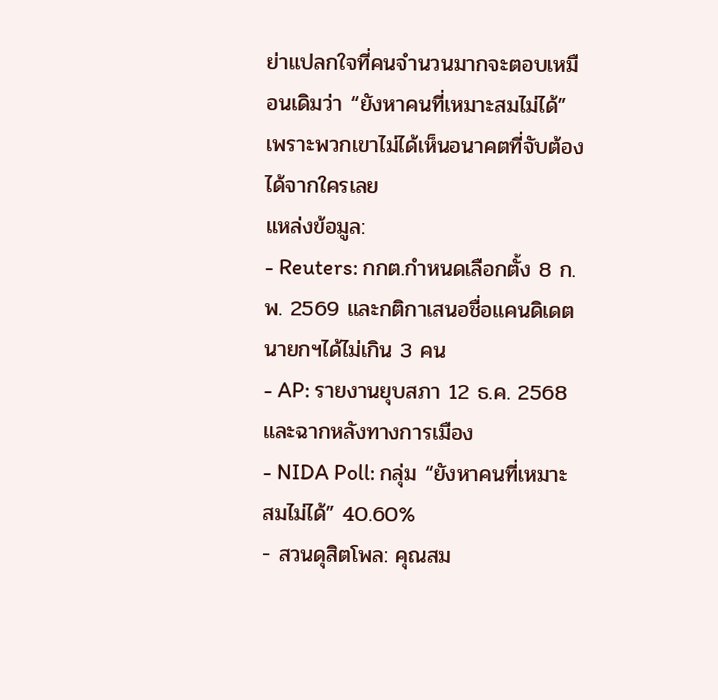ย่าแปลกใจที่คนจำนวนมากจะตอบเหมือนเดิมว่า “ยังหาคนที่เหมาะสมไม่ได้” เพราะพวกเขาไม่ได้เห็นอนาคตที่จับต้องได้จากใครเลย
แหล่งข้อมูล:
- Reuters: กกต.กำหนดเลือกตั้ง 8 ก.พ. 2569 และกติกาเสนอชื่อแคนดิเดตนายกฯได้ไม่เกิน 3 คน
- AP: รายงานยุบสภา 12 ธ.ค. 2568 และฉากหลังทางการเมือง
- NIDA Poll: กลุ่ม “ยังหาคนที่เหมาะสมไม่ได้” 40.60%
- สวนดุสิตโพล: คุณสม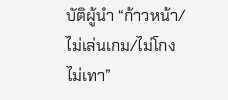บัติผู้นำ “ก้าวหน้า/ไม่เล่นเกม/ไม่โกงไม่เทา”